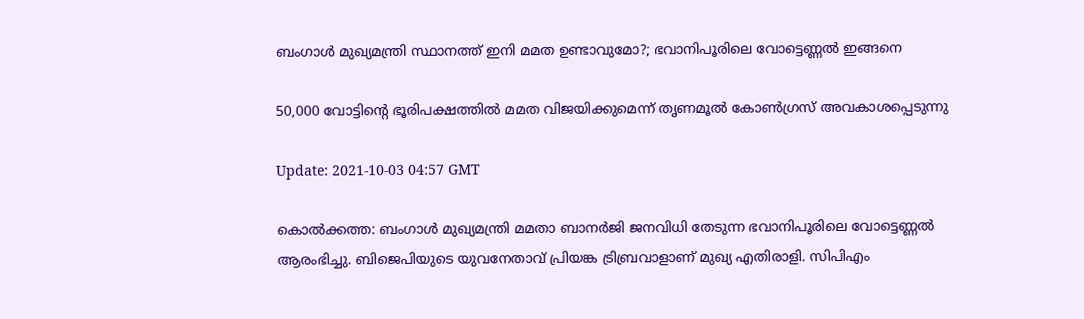ബംഗാൾ മുഖ്യമന്ത്രി സ്ഥാനത്ത് ഇനി മമത ഉണ്ടാവുമോ?; ഭവാനിപൂരിലെ വോട്ടെണ്ണൽ ഇങ്ങനെ

50,000 വോട്ടിന്റെ ഭൂരിപക്ഷത്തിൽ മമത വിജയിക്കുമെന്ന് തൃണമൂൽ കോൺഗ്രസ് അവകാശപ്പെടുന്നു

Update: 2021-10-03 04:57 GMT

കൊൽക്കത്ത: ബംഗാൾ മുഖ്യമന്ത്രി മമതാ ബാനർജി ജനവിധി തേടുന്ന ഭവാനിപൂരിലെ വോട്ടെണ്ണൽ ആരംഭിച്ചു. ബിജെപിയുടെ യുവനേതാവ് പ്രിയങ്ക ട്രിബ്രവാളാണ് മുഖ്യ എതിരാളി. സിപിഎം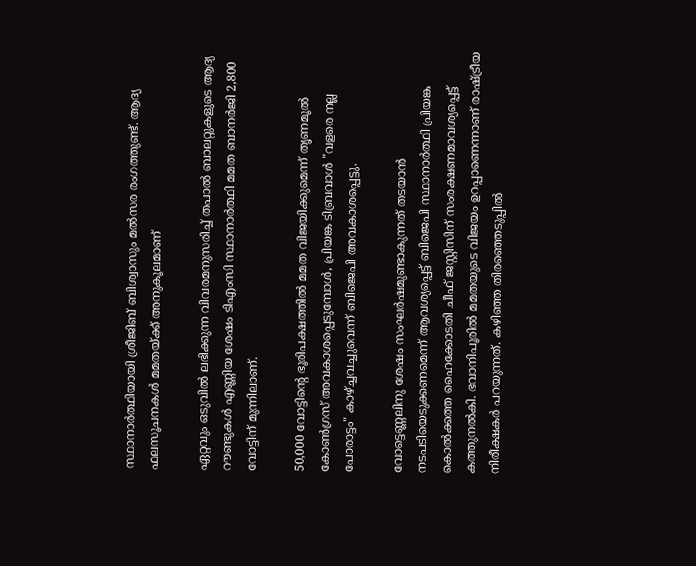സ്ഥാനാര്‍ത്ഥിയായി ശ്രീജിബ് ബിശ്വാസും മൽസര രംഗത്തുണ്ട്. ആദ്യ ഫലസൂചനകൾ മമതയ്ക്ക് അനുകൂലമാണ്

ഏറ്റവും ഒടുവിൽ ലഭിക്കുന്ന വിവരമനുസരിച്ച് തപാൽ ബാലറ്റുകളുടെ ആദ്യ റൗണ്ടുകൾ എണ്ണിയ ശേഷം ടിഎംസി സ്ഥാനാർത്ഥി മമത ബാനർജി 2,800 വോട്ടിന് മുന്നിലാണ്.

50,000 വോട്ടിന്റെ ഭൂരിപക്ഷത്തിൽ മമത വിജയിക്കുമെന്ന് തൃണമൂൽ കോൺഗ്രസ് അവകാശപ്പെടുമ്പോൾ, പ്രിയങ്ക ടിബ്രവാൾ "വളരെ നല്ല പോരാട്ടം" കാഴ്ച്ചവച്ചുവെന്ന് ബിജെപി അവകാശപ്പെട്ടു.

വോട്ടെണ്ണലിനു ശേഷം സംഘർഷമുണ്ടാകുന്നത് തടയാൻ നടപടിയെടുക്കണമെന്ന് ആവശ്യപ്പെട്ട് ബിജെപി സ്ഥാനാർത്ഥി പ്രിയങ്ക കൊൽക്കത്ത ഹൈക്കോടതി ചീഫ് ജസ്റ്റിസിന് സംരക്ഷണമാവശ്യപ്പെട്ട് കത്തുനൽകി. ഭവാനിപൂരിൽ മമതയുടെ വിജയം ഉറപ്പാണെന്നാണ് രാഷ്ട്രീയ നിരീക്ഷകർ പറയുന്നത്. കഴിഞ്ഞ തിരഞ്ഞെടുപ്പിൽ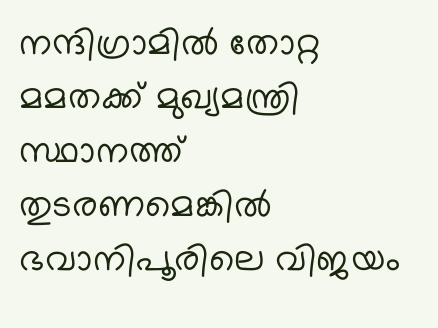നന്ദിഗ്രാമില്‍ തോറ്റ മമതക്ക് മുഖ്യമന്ത്രി സ്ഥാനത്ത് തുടരണമെങ്കില്‍ ഭവാനിപൂരിലെ വിജയം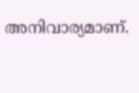അനിവാര്യമാണ്.